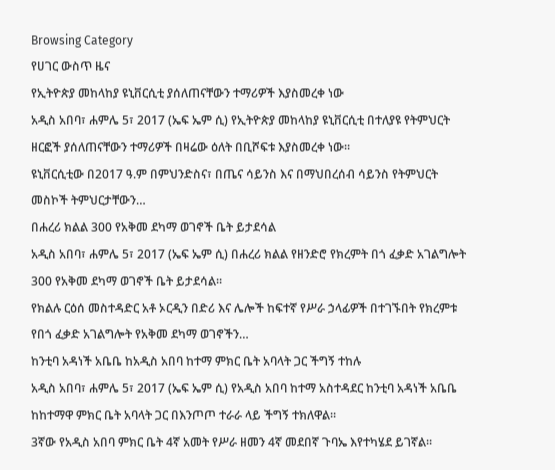Browsing Category
የሀገር ውስጥ ዜና
የኢትዮጵያ መከላከያ ዩኒቨርሲቲ ያሰለጠናቸውን ተማሪዎች እያስመረቀ ነው
አዲስ አበባ፣ ሐምሌ 5፣ 2017 (ኤፍ ኤም ሲ) የኢትዮጵያ መከላከያ ዩኒቨርሲቲ በተለያዩ የትምህርት ዘርፎች ያሰለጠናቸውን ተማሪዎች በዛሬው ዕለት በቢሾፍቱ እያስመረቀ ነው።
ዩኒቨርሲቲው በ2017 ዓ.ም በምህንድስና፣ በጤና ሳይንስ እና በማህበረሰብ ሳይንስ የትምህርት መስኮች ትምህርታቸውን…
በሐረሪ ክልል 300 የአቅመ ደካማ ወገኖች ቤት ይታደሳል
አዲስ አበባ፣ ሐምሌ 5፣ 2017 (ኤፍ ኤም ሲ) በሐረሪ ክልል የዘንድሮ የክረምት በጎ ፈቃድ አገልግሎት 300 የአቅመ ደካማ ወገኖች ቤት ይታደሳል።
የክልሉ ርዕሰ መስተዳድር አቶ ኦርዲን በድሪ እና ሌሎች ከፍተኛ የሥራ ኃላፊዎች በተገኙበት የክረምቱ የበጎ ፈቃድ አገልግሎት የአቅመ ደካማ ወገኖችን…
ከንቲባ አዳነች አቤቤ ከአዲስ አበባ ከተማ ምክር ቤት አባላት ጋር ችግኝ ተከሉ
አዲስ አበባ፣ ሐምሌ 5፣ 2017 (ኤፍ ኤም ሲ) የአዲስ አበባ ከተማ አስተዳደር ከንቲባ አዳነች አቤቤ ከከተማዋ ምክር ቤት አባላት ጋር በእንጦጦ ተራራ ላይ ችግኝ ተክለዋል።
3ኛው የአዲስ አበባ ምክር ቤት 4ኛ አመት የሥራ ዘመን 4ኛ መደበኛ ጉባኤ እየተካሄደ ይገኛል።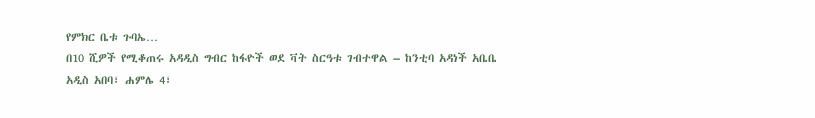የምክር ቤቱ ጉባኤ…
በ10 ሺዎች የሚቆጠሩ አዳዲስ ግብር ከፋዮች ወደ ቫት ስርዓቱ ገብተዋል – ከንቲባ አዳነች አቤቤ
አዲስ አበባ፣ ሐምሌ 4፣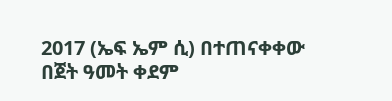2017 (ኤፍ ኤም ሲ) በተጠናቀቀው በጀት ዓመት ቀደም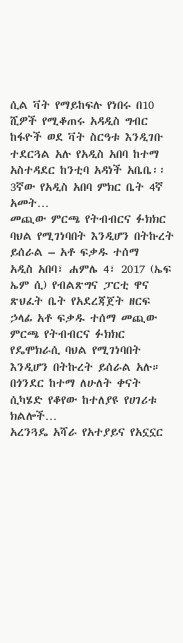ሲል ቫት የማይከፍሉ የነበሩ በ10 ሺዎች የሚቆጠሩ አዳዲስ ግብር ከፋዮች ወደ ቫት ስርዓቱ እንዲገቡ ተደርጓል አሉ የአዲስ አበባ ከተማ አስተዳደር ከንቲባ አዳነች አቤቤ፡፡
3ኛው የአዲስ አበባ ምክር ቤት 4ኛ አመት…
መጪው ምርጫ የትብብርና ፉክክር ባህል የሚገነባበት እንዲሆን በትኩረት ይሰራል – አቶ ፍቃዱ ተሰማ
አዲስ አበባ፣ ሐምሌ 4፣ 2017 (ኤፍ ኤም ሲ) የብልጽግና ፓርቲ ዋና ጽህፈት ቤት የአደረጃጀት ዘርፍ ኃላፊ አቶ ፍቃዱ ተሰማ መጪው ምርጫ የትብብርና ፉክክር የዴሞክራሲ ባህል የሚገነባበት እንዲሆን በትኩረት ይሰራል አሉ።
በጎንደር ከተማ ለሁለት ቀናት ሲካሄድ የቆየው ከተለያዩ የሀገሪቱ ክልሎች…
አረንጓዴ አሻራ የአተያይና የአኗኗር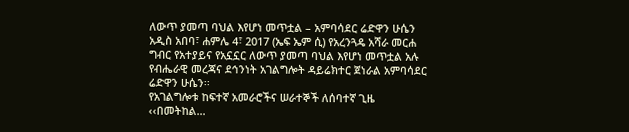ለውጥ ያመጣ ባህል እየሆነ መጥቷል – አምባሳደር ሬድዋን ሁሴን
አዲስ አበባ፣ ሐምሌ 4፣ 2017 (ኤፍ ኤም ሲ) የአረንጓዴ አሻራ መርሐ ግብር የአተያይና የአኗኗር ለውጥ ያመጣ ባህል እየሆነ መጥቷል አሉ የብሔራዊ መረጃና ደኅንነት አገልግሎት ዳይሬክተር ጀነራል አምባሳደር ሬድዋን ሁሴን፡፡
የአገልግሎቱ ከፍተኛ አመራሮችና ሠራተኞች ለሰባተኛ ጊዜ ‹‹በመትከል…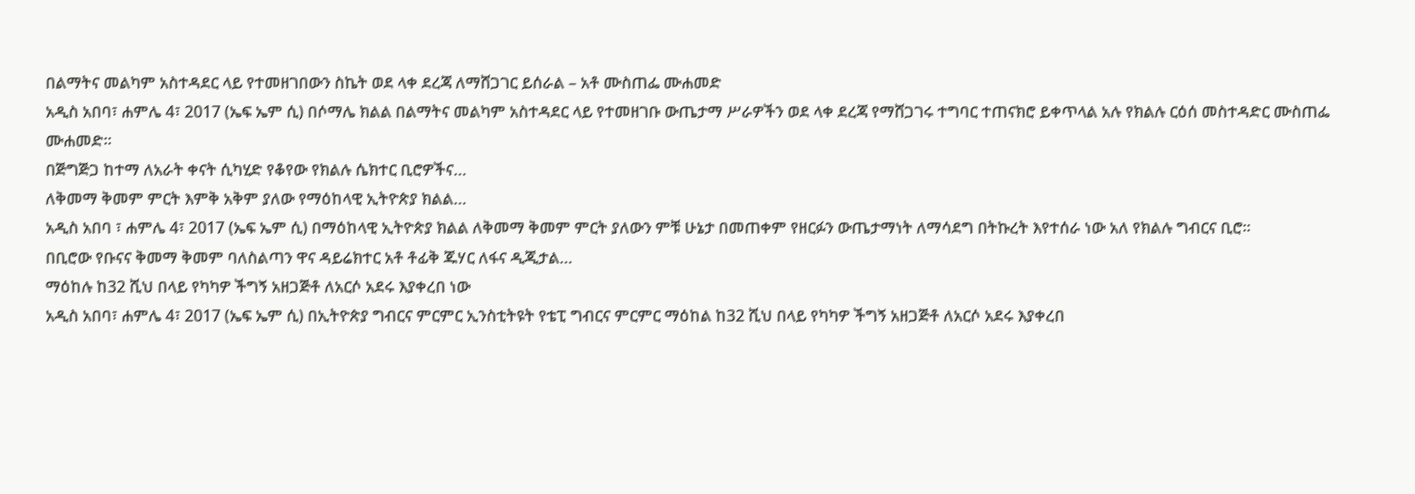በልማትና መልካም አስተዳደር ላይ የተመዘገበውን ስኬት ወደ ላቀ ደረጃ ለማሸጋገር ይሰራል – አቶ ሙስጠፌ ሙሐመድ
አዲስ አበባ፣ ሐምሌ 4፣ 2017 (ኤፍ ኤም ሲ) በሶማሌ ክልል በልማትና መልካም አስተዳደር ላይ የተመዘገቡ ውጤታማ ሥራዎችን ወደ ላቀ ደረጃ የማሸጋገሩ ተግባር ተጠናክሮ ይቀጥላል አሉ የክልሉ ርዕሰ መስተዳድር ሙስጠፌ ሙሐመድ።
በጅግጅጋ ከተማ ለአራት ቀናት ሲካሂድ የቆየው የክልሉ ሴክተር ቢሮዎችና…
ለቅመማ ቅመም ምርት እምቅ አቅም ያለው የማዕከላዊ ኢትዮጵያ ክልል…
አዲስ አበባ ፣ ሐምሌ 4፣ 2017 (ኤፍ ኤም ሲ) በማዕከላዊ ኢትዮጵያ ክልል ለቅመማ ቅመም ምርት ያለውን ምቹ ሁኔታ በመጠቀም የዘርፉን ውጤታማነት ለማሳደግ በትኩረት እየተሰራ ነው አለ የክልሉ ግብርና ቢሮ፡፡
በቢሮው የቡናና ቅመማ ቅመም ባለስልጣን ዋና ዳይሬክተር አቶ ቶፊቅ ጁሃር ለፋና ዲጂታል…
ማዕከሉ ከ32 ሺህ በላይ የካካዎ ችግኝ አዘጋጅቶ ለአርሶ አደሩ እያቀረበ ነው
አዲስ አበባ፣ ሐምሌ 4፣ 2017 (ኤፍ ኤም ሲ) በኢትዮጵያ ግብርና ምርምር ኢንስቲትዩት የቴፒ ግብርና ምርምር ማዕከል ከ32 ሺህ በላይ የካካዎ ችግኝ አዘጋጅቶ ለአርሶ አደሩ እያቀረበ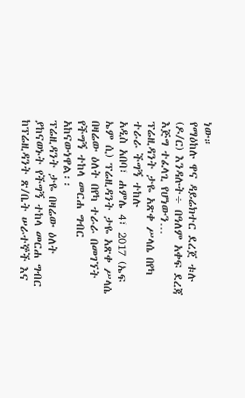ነው።
የማዕከሉ ዋና ዳይሬክተር ደረጀ ቱሉ (ዶ/ር) እንዳሉት÷ በዓለም አቀፍ ደረጃ እጅግ ተፈላጊ የሆነውን…
ፕሬዚዳንት ታዬ አጽቀ ሥላሴ በየካ ተራራ ችግኝ ተከሉ
አዲስ አበባ፣ ሐምሌ 4፣ 2017 (ኤፍ ኤም ሲ) ፕሬዚዳንት ታዬ አጽቀ ሥላሴ በዛሬው ዕለት በየካ ተራራ በመገኘት የችግኝ ተከላ መርሐ ግብር አከናውነዋል፡፡
ፕሬዚዳንት ታዬ በዛሬው ዕለት ያከናወኑት የችግኝ ተከላ መርሐ ግብር ከፕሬዚዳንት ጽ/ቤት ሠራተኞች እና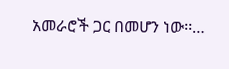አመራሮች ጋር በመሆን ነው፡፡…